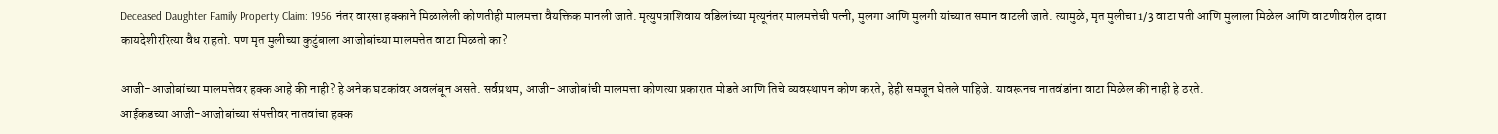Deceased Daughter Family Property Claim: 1956 नंतर वारसा हक्काने मिळालेली कोणतीही मालमत्ता वैयक्तिक मानली जाते. मृत्युपत्राशिवाय वडिलांच्या मृत्यूनंतर मालमत्तेची पत्नी, मुलगा आणि मुलगी यांच्यात समान वाटली जाते. त्यामुळे, मृत मुलीचा 1/3 वाटा पती आणि मुलाला मिळेल आणि वाटणीवरील दावा कायदेशीररित्या वैध राहतो. पण मृत मुलीच्या कुटुंबाला आजोबांच्या मालमत्तेत वाटा मिळतो का?

आजी-आजोबांच्या मालमत्तेवर हक्क आहे की नाही? हे अनेक घटकांवर अवलंबून असते. सर्वप्रथम, आजी-आजोबांची मालमत्ता कोणत्या प्रकारात मोडते आणि तिचे व्यवस्थापन कोण करते, हेही समजून घेतले पाहिजे. यावरूनच नातवंडांना वाटा मिळेल की नाही हे ठरते.
आईकडच्या आजी-आजोबांच्या संपत्तीवर नातवांचा हक्क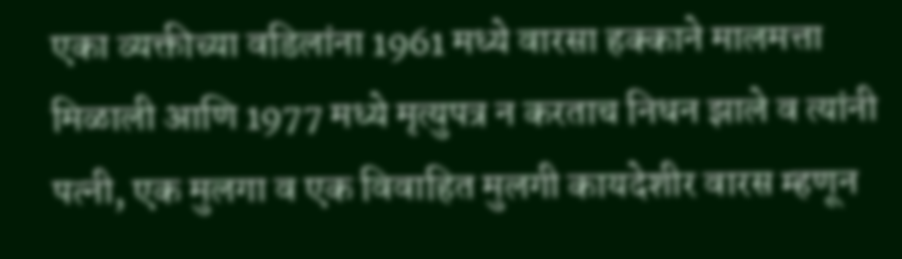एका व्यक्तीच्या वडिलांना 1961 मध्ये वारसा हक्काने मालमत्ता मिळाली आणि 1977 मध्ये मृत्युपत्र न करताच निधन झाले व त्यांनी पत्नी, एक मुलगा व एक विवाहित मुलगी कायदेशीर वारस म्हणून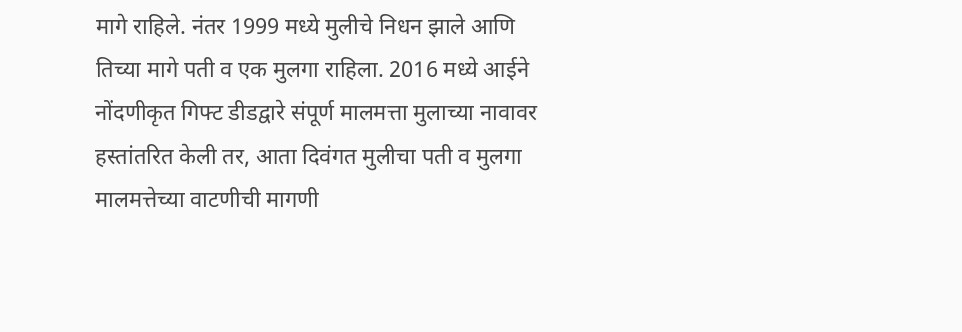मागे राहिले. नंतर 1999 मध्ये मुलीचे निधन झाले आणि तिच्या मागे पती व एक मुलगा राहिला. 2016 मध्ये आईने नोंदणीकृत गिफ्ट डीडद्वारे संपूर्ण मालमत्ता मुलाच्या नावावर हस्तांतरित केली तर, आता दिवंगत मुलीचा पती व मुलगा मालमत्तेच्या वाटणीची मागणी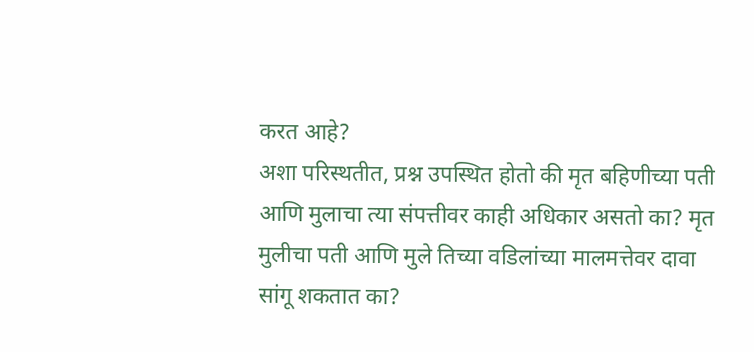करत आहे?
अशा परिस्थतीत, प्रश्न उपस्थित होतो की मृत बहिणीच्या पती आणि मुलाचा त्या संपत्तीवर काही अधिकार असतो का? मृत मुलीचा पती आणि मुले तिच्या वडिलांच्या मालमत्तेवर दावा सांगू शकतात का?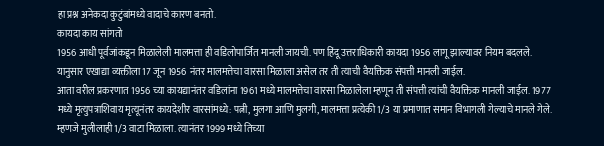हा प्रश्न अनेकदा कुटुंबांमध्ये वादाचे कारण बनतो.
कायदा काय सांगतो
1956 आधी पूर्वजांकडून मिळालेली मालमत्ता ही वडिलोपार्जित मानली जायची. पण हिंदू उत्तराधिकारी कायदा 1956 लागू झाल्यावर नियम बदलले. यानुसार एखाद्या व्यक्तीला 17 जून 1956 नंतर मालमत्तेचा वारसा मिळाला असेल तर ती त्याची वैयक्तिक संपत्ती मानली जाईल.
आता वरील प्रकरणात 1956 च्या कायद्यानंतर वडिलांना 1961 मध्ये मालमत्तेचा वारसा मिळालेला म्हणून ती संपत्ती त्यांची वैयक्तिक मानली जाईल. 1977 मध्ये मृत्युपत्राशिवाय मृत्यूनंतर कायदेशीर वारसांमध्ये: पत्नी, मुलगा आणि मुलगी, मालमत्ता प्रत्येकी 1/3 या प्रमाणात समान विभागली गेल्याचे मानले गेले. म्हणजे मुलीलाही 1/3 वाटा मिळाला. त्यानंतर 1999 मध्ये तिच्या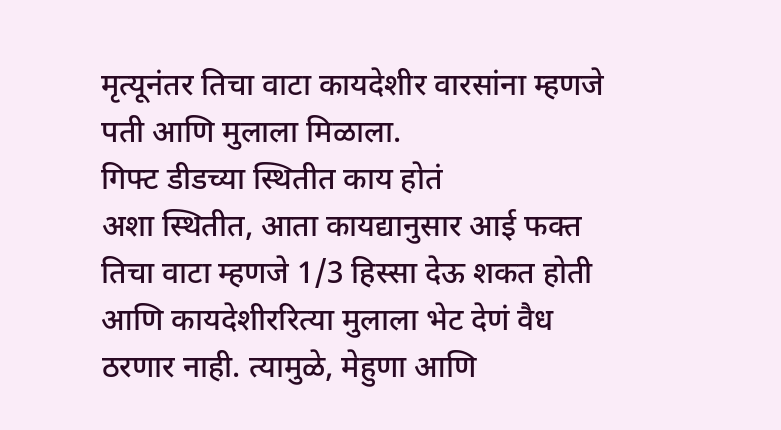मृत्यूनंतर तिचा वाटा कायदेशीर वारसांना म्हणजे पती आणि मुलाला मिळाला.
गिफ्ट डीडच्या स्थितीत काय होतं
अशा स्थितीत, आता कायद्यानुसार आई फक्त तिचा वाटा म्हणजे 1/3 हिस्सा देऊ शकत होती आणि कायदेशीररित्या मुलाला भेट देणं वैध ठरणार नाही. त्यामुळे, मेहुणा आणि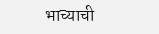भाच्याची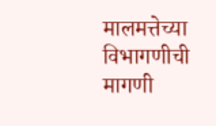मालमत्तेच्या विभागणीची मागणी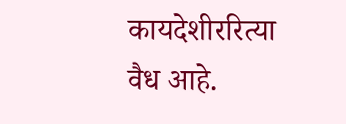कायदेशीररित्या वैध आहे.